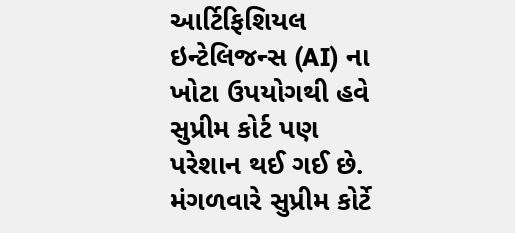આર્ટિફિશિયલ ઇન્ટેલિજન્સ (AI) ના ખોટા ઉપયોગથી હવે સુપ્રીમ કોર્ટ પણ પરેશાન થઈ ગઈ છે. મંગળવારે સુપ્રીમ કોર્ટે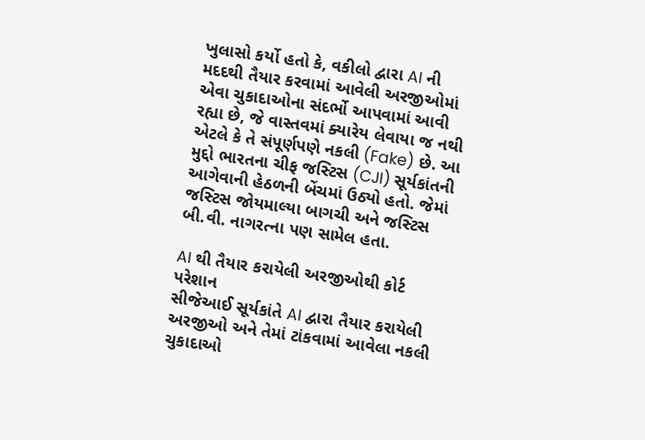ખુલાસો કર્યો હતો કે, વકીલો દ્વારા AI ની મદદથી તૈયાર કરવામાં આવેલી અરજીઓમાં એવા ચુકાદાઓના સંદર્ભો આપવામાં આવી રહ્યા છે, જે વાસ્તવમાં ક્યારેય લેવાયા જ નથી એટલે કે તે સંપૂર્ણપણે નકલી (Fake) છે. આ મુદ્દો ભારતના ચીફ જસ્ટિસ (CJI) સૂર્યકાંતની આગેવાની હેઠળની બેંચમાં ઉઠ્યો હતો. જેમાં જસ્ટિસ જોયમાલ્યા બાગચી અને જસ્ટિસ બી.વી. નાગરત્ના પણ સામેલ હતા.

AI થી તૈયાર કરાયેલી અરજીઓથી કોર્ટ પરેશાન
સીજેઆઈ સૂર્યકાંતે AI દ્વારા તૈયાર કરાયેલી અરજીઓ અને તેમાં ટાંકવામાં આવેલા નકલી ચુકાદાઓ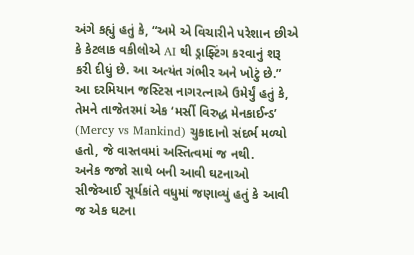અંગે કહ્યું હતું કે, “અમે એ વિચારીને પરેશાન છીએ કે કેટલાક વકીલોએ AI થી ડ્રાફ્ટિંગ કરવાનું શરૂ કરી દીધું છે. આ અત્યંત ગંભીર અને ખોટું છે.” આ દરમિયાન જસ્ટિસ નાગરત્નાએ ઉમેર્યું હતું કે, તેમને તાજેતરમાં એક ‘મર્સી વિરુદ્ધ મેનકાઈન્ડ’ (Mercy vs Mankind) ચુકાદાનો સંદર્ભ મળ્યો હતો, જે વાસ્તવમાં અસ્તિત્વમાં જ નથી.
અનેક જજો સાથે બની આવી ઘટનાઓ
સીજેઆઈ સૂર્યકાંતે વધુમાં જણાવ્યું હતું કે આવી જ એક ઘટના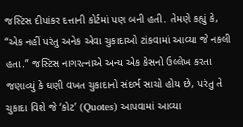જસ્ટિસ દીપાંકર દત્તાની કોર્ટમાં પણ બની હતી. તેમણે કહ્યું કે, “એક નહીં પરંતુ અનેક એવા ચુકાદાઓ ટાંકવામાં આવ્યા જે નકલી હતા.” જસ્ટિસ નાગરત્નાએ અન્ય એક કેસનો ઉલ્લેખ કરતા જણાવ્યું કે ઘણી વખત ચુકાદાનો સંદર્ભ સાચો હોય છે, પરંતુ તે ચુકાદા વિશે જે ‘કોટ’ (Quotes) આપવામાં આવ્યા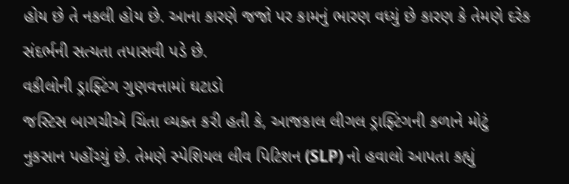હોય છે તે નકલી હોય છે. આના કારણે જજો પર કામનું ભારણ વધ્યું છે કારણ કે તેમણે દરેક સંદર્ભની સત્યતા તપાસવી પડે છે.
વકીલોની ડ્રાફ્ટિંગ ગુણવત્તામાં ઘટાડો
જસ્ટિસ બાગચીએ ચિંતા વ્યક્ત કરી હતી કે, આજકાલ લીગલ ડ્રાફ્ટિંગની કળાને મોટું નુકસાન પહોંચ્યું છે. તેમણે સ્પેશિયલ લીવ પિટિશન (SLP) નો હવાલો આપતા કહ્યું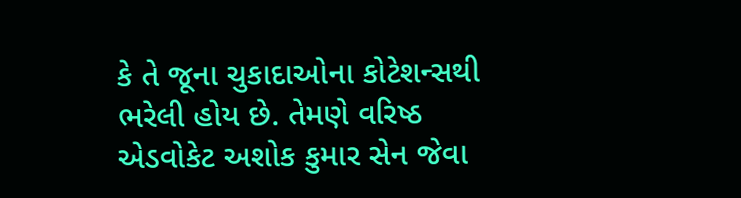કે તે જૂના ચુકાદાઓના કોટેશન્સથી ભરેલી હોય છે. તેમણે વરિષ્ઠ એડવોકેટ અશોક કુમાર સેન જેવા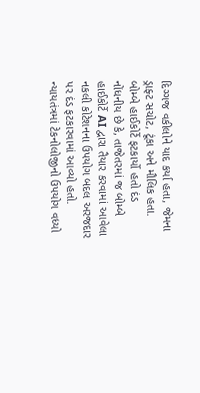દિગ્ગજ વકીલોને યાદ કર્યા હતા, જેમના ડ્રાફ્ટ સચોટ, ટૂંકા અને મૌલિક હતા.
બોમ્બે હાઈકોર્ટે ફટકાર્યો હતો દંડ
નોંધનીય છે કે, તાજેતરમાં જ બોમ્બે હાઈકોર્ટે AI દ્વારા તૈયાર કરવામાં આવેલા નકલી કોટેશનના ઉપયોગ બદલ અરજદાર પર દંડ ફટકારવામાં આવ્યો હતો. ન્યાયતંત્રમાં ટેકનોલોજીનો ઉપયોગ વધ્યો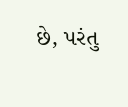છે, પરંતુ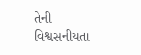તેની વિશ્વસનીયતા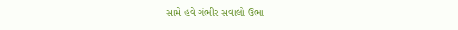સામે હવે ગંભીર સવાલો ઉભા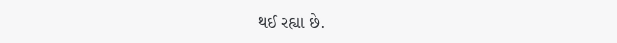થઈ રહ્યા છે.